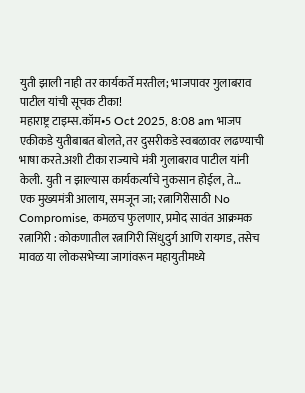युती झाली नाही तर कार्यकर्ते मरतील; भाजपावर गुलाबराव पाटील यांची सूचक टीका!
महाराष्ट्र टाइम्स.कॉम•5 Oct 2025, 8:08 am भाजप एकीकडे युतीबाबत बोलते, तर दुसरीकडे स्वबळावर लढण्याची भाषा करते.अशी टीका राज्याचे मंत्री गुलाबराव पाटील यांनी केली. युती न झाल्यास कार्यकर्त्यांचे नुकसान होईल, ते…
एक मुख्यमंत्री आलाय, समजून जा; रत्नागिरीसाठी No Compromise, कमळच फुलणार, प्रमोद सावंत आक्रमक
रत्नागिरी : कोकणातील रत्नागिरी सिंधुदुर्ग आणि रायगड, तसेच मावळ या लोकसभेच्या जागांवरून महायुतीमध्ये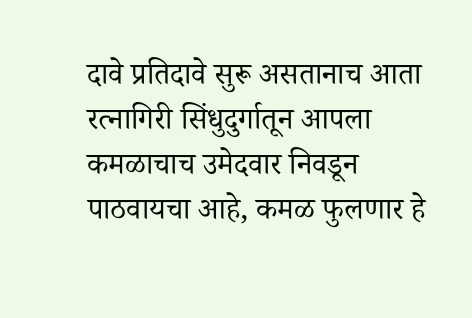दावे प्रतिदावे सुरू असतानाच आता रत्नागिरी सिंधुदुर्गातून आपला कमळाचाच उमेदवार निवडून पाठवायचा आहे, कमळ फुलणार हे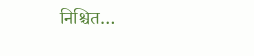निश्चित…